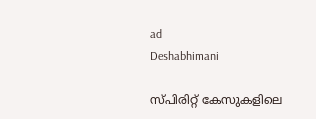ad
Deshabhimani

സ്പിരിറ്റ് കേസുകളിലെ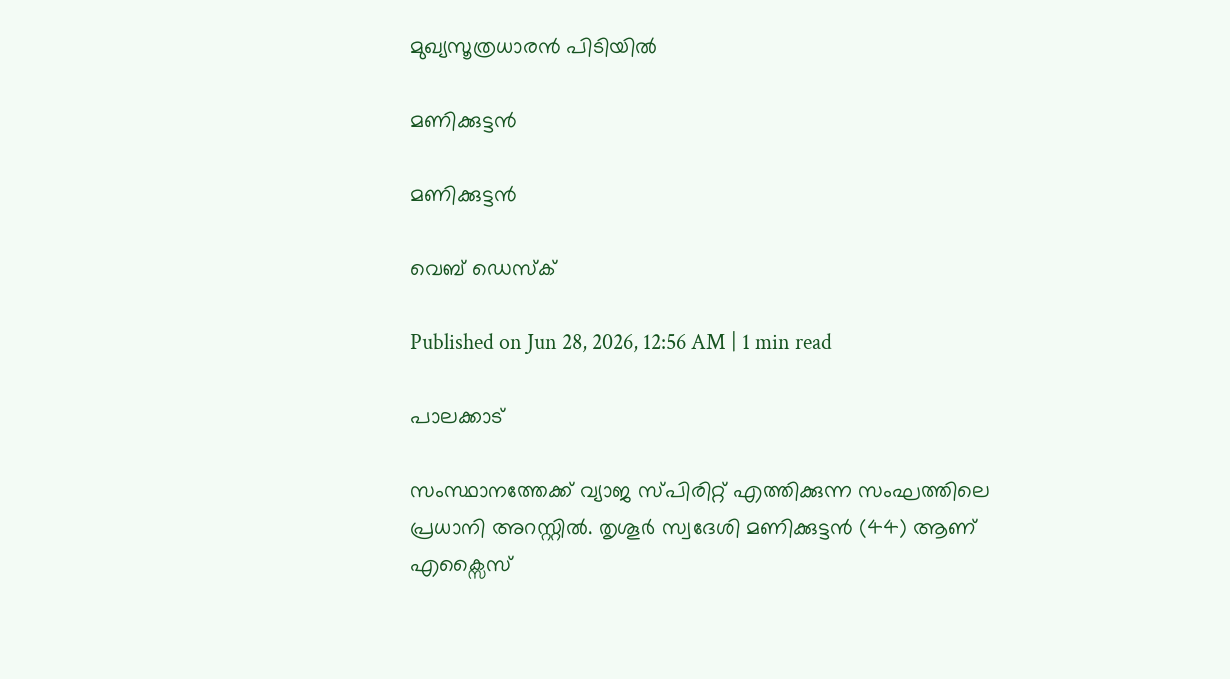മുഖ്യസൂത്രധാരൻ പിടിയിൽ

മണിക്കുട്ടൻ

മണിക്കുട്ടൻ

വെബ് ഡെസ്ക്

Published on Jun 28, 2026, 12:56 AM | 1 min read

പാലക്കാട്

സംസ്ഥാനത്തേക്ക്‌ വ്യാജ സ്പിരിറ്റ്‌ എത്തിക്കുന്ന സംഘത്തിലെ പ്രധാനി അറസ്റ്റിൽ. തൃശൂർ സ്വദേശി മണിക്കുട്ടൻ (44) ആണ് എക്സൈസ്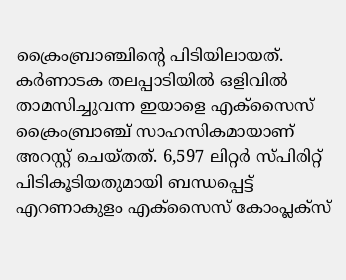ക്രൈംബ്രാഞ്ചിന്റെ പിടിയിലായത്. കർണാടക തലപ്പാടിയിൽ ഒളിവിൽ താമസിച്ചുവന്ന ഇയാളെ എക്സൈസ് ക്രൈംബ്രാഞ്ച് സാഹസികമായാണ് അറസ്റ്റ് ചെയ്തത്. 6,597 ലിറ്റർ സ്പിരിറ്റ് പിടികൂടിയതുമായി ബന്ധപ്പെട്ട് എറണാകുളം എക്സൈസ് കോംപ്ലക്സ്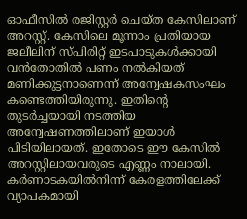ഓഫീസിൽ രജിസ്റ്റർ ചെയ്ത കേസിലാണ് അറസ്റ്റ്. കേസിലെ മൂന്നാം പ്രതിയായ ജലീലിന് സ്പിരിറ്റ് ഇടപാടുകൾക്കായി വൻതോതിൽ പണം നൽകിയത് മണിക്കുട്ടനാണെന്ന് അന്വേഷകസംഘം കണ്ടെത്തിയിരുന്നു. ഇതിന്റെ തുടർച്ചയായി നടത്തിയ അന്വേഷണത്തിലാണ് ഇയാൾ പിടിയിലായത്. ഇതോടെ ഈ കേസിൽ അറസ്റ്റിലായവരുടെ എണ്ണം നാലായി. കർണാടകയിൽനിന്ന്‌ കേരളത്തിലേക്ക് വ്യാപകമായി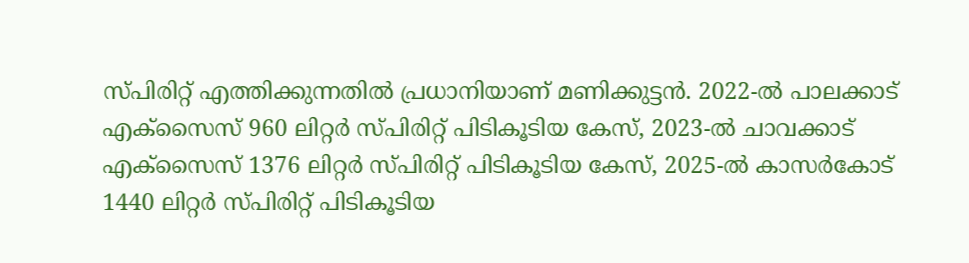സ്പിരിറ്റ് എത്തിക്കുന്നതിൽ പ്രധാനിയാണ് മണിക്കുട്ടൻ. 2022-ൽ പാലക്കാട് എക്സൈസ് 960 ലിറ്റർ സ്പിരിറ്റ് പിടികൂടിയ കേസ്, 2023-ൽ ചാവക്കാട് എക്സൈസ് 1376 ലിറ്റർ സ്പിരിറ്റ് പിടികൂടിയ കേസ്, 2025-ൽ കാസർകോട് 1440 ലിറ്റർ സ്പിരിറ്റ് പിടികൂടിയ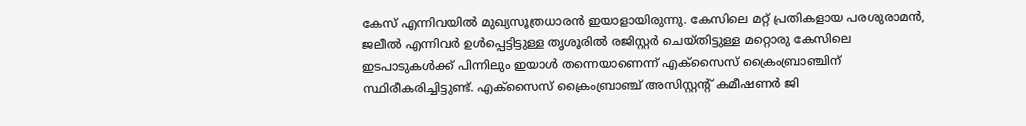കേസ് എന്നിവയിൽ മുഖ്യസൂത്രധാരൻ ഇയാളായിരുന്നു. കേസിലെ മറ്റ് പ്രതികളായ പരശുരാമൻ, ജലീൽ എന്നിവർ ഉൾപ്പെട്ടിട്ടുള്ള തൃശൂരിൽ രജിസ്റ്റർ ചെയ്തിട്ടുള്ള മറ്റൊരു കേസിലെ ഇടപാടുകൾക്ക് പിന്നിലും ഇയാൾ തന്നെയാണെന്ന് എക്സൈസ് ക്രൈംബ്രാഞ്ചിന് സ്ഥിരീകരിച്ചിട്ടുണ്ട്. എക്സൈസ് ക്രൈംബ്രാഞ്ച് അസിസ്റ്റന്റ് കമീഷണർ ജി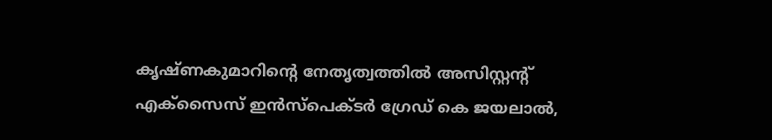കൃഷ്ണകുമാറിന്റെ നേതൃത്വത്തിൽ അസിസ്റ്റന്റ് എക്സൈസ് ഇൻസ്പെക്ടർ ഗ്രേഡ് കെ ജയലാൽ,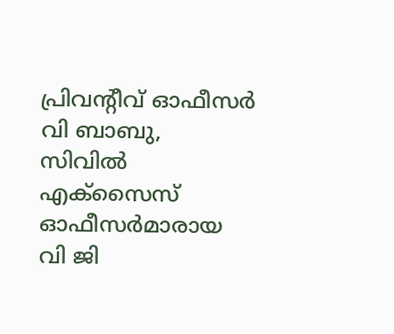പ്രിവന്റീവ് ഓഫീസർ വി ബാബു, സിവിൽ എക്സൈസ് ഓഫീസർമാരായ വി ജി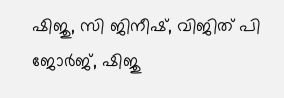ഷിജു, സി ജിനീഷ്, വിജിത് പി ജോർജ്, ഷിജു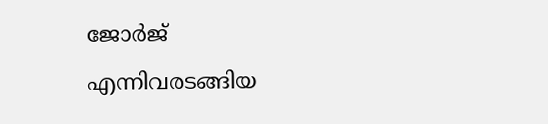ജോർജ് എന്നിവരടങ്ങിയ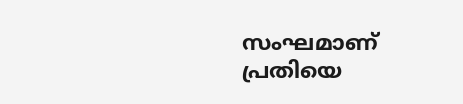സംഘമാണ് പ്രതിയെ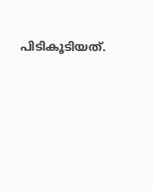പിടികൂടിയത്.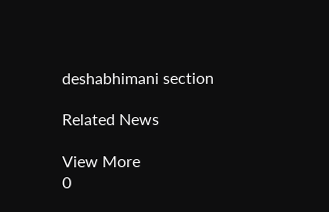deshabhimani section

Related News

View More
0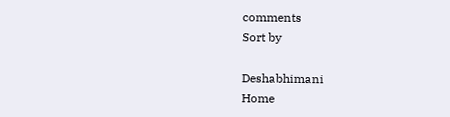comments
Sort by

Deshabhimani
Home